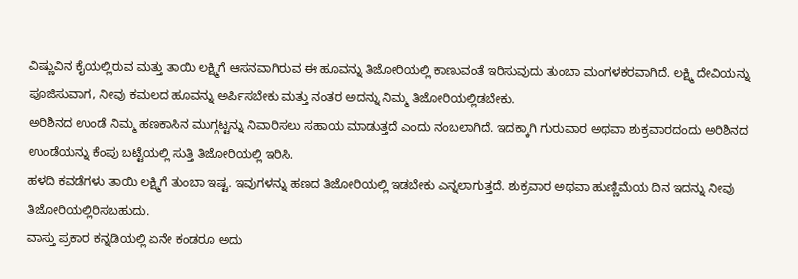ವಿಷ್ಣುವಿನ ಕೈಯಲ್ಲಿರುವ ಮತ್ತು ತಾಯಿ ಲಕ್ಷ್ಮಿಗೆ ಆಸನವಾಗಿರುವ ಈ ಹೂವನ್ನು ತಿಜೋರಿಯಲ್ಲಿ ಕಾಣುವಂತೆ ಇರಿಸುವುದು ತುಂಬಾ ಮಂಗಳಕರವಾಗಿದೆ. ಲಕ್ಷ್ಮಿ ದೇವಿಯನ್ನು ಪೂಜಿಸುವಾಗ, ನೀವು ಕಮಲದ ಹೂವನ್ನು ಅರ್ಪಿಸಬೇಕು ಮತ್ತು ನಂತರ ಅದನ್ನು ನಿಮ್ಮ ತಿಜೋರಿಯಲ್ಲಿಡಬೇಕು.
ಅರಿಶಿನದ ಉಂಡೆ ನಿಮ್ಮ ಹಣಕಾಸಿನ ಮುಗ್ಗಟ್ಟನ್ನು ನಿವಾರಿಸಲು ಸಹಾಯ ಮಾಡುತ್ತದೆ ಎಂದು ನಂಬಲಾಗಿದೆ. ಇದಕ್ಕಾಗಿ ಗುರುವಾರ ಅಥವಾ ಶುಕ್ರವಾರದಂದು ಅರಿಶಿನದ ಉಂಡೆಯನ್ನು ಕೆಂಪು ಬಟ್ಟೆಯಲ್ಲಿ ಸುತ್ತಿ ತಿಜೋರಿಯಲ್ಲಿ ಇರಿಸಿ.
ಹಳದಿ ಕವಡೆಗಳು ತಾಯಿ ಲಕ್ಷ್ಮಿಗೆ ತುಂಬಾ ಇಷ್ಟ. ಇವುಗಳನ್ನು ಹಣದ ತಿಜೋರಿಯಲ್ಲಿ ಇಡಬೇಕು ಎನ್ನಲಾಗುತ್ತದೆ. ಶುಕ್ರವಾರ ಅಥವಾ ಹುಣ್ಣಿಮೆಯ ದಿನ ಇದನ್ನು ನೀವು ತಿಜೋರಿಯಲ್ಲಿರಿಸಬಹುದು.
ವಾಸ್ತು ಪ್ರಕಾರ ಕನ್ನಡಿಯಲ್ಲಿ ಏನೇ ಕಂಡರೂ ಅದು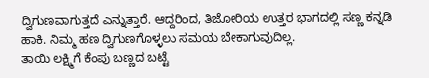ದ್ವಿಗುಣವಾಗುತ್ತದೆ ಎನ್ನುತ್ತಾರೆ. ಆದ್ದರಿಂದ, ತಿಜೋರಿಯ ಉತ್ತರ ಭಾಗದಲ್ಲಿ ಸಣ್ಣ ಕನ್ನಡಿ ಹಾಕಿ. ನಿಮ್ಮ ಹಣ ದ್ವಿಗುಣಗೊಳ್ಳಲು ಸಮಯ ಬೇಕಾಗುವುದಿಲ್ಲ.
ತಾಯಿ ಲಕ್ಷ್ಮಿಗೆ ಕೆಂಪು ಬಣ್ಣದ ಬಟ್ಟೆ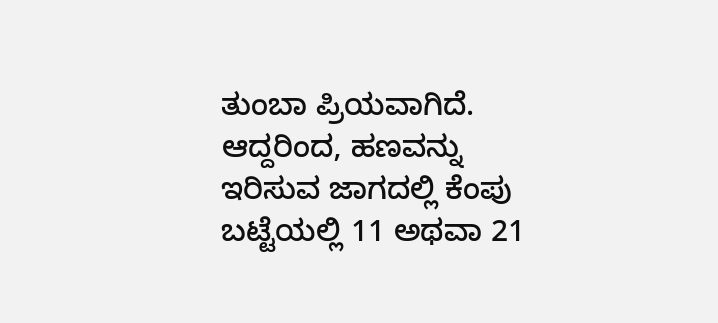ತುಂಬಾ ಪ್ರಿಯವಾಗಿದೆ. ಆದ್ದರಿಂದ, ಹಣವನ್ನು ಇರಿಸುವ ಜಾಗದಲ್ಲಿ ಕೆಂಪು ಬಟ್ಟೆಯಲ್ಲಿ 11 ಅಥವಾ 21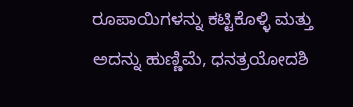ರೂಪಾಯಿಗಳನ್ನು ಕಟ್ಟಿಕೊಳ್ಳಿ ಮತ್ತು ಅದನ್ನು ಹುಣ್ಣಿಮೆ, ಧನತ್ರಯೋದಶಿ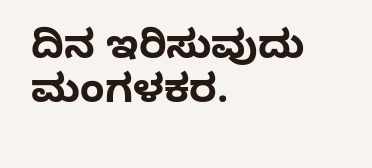ದಿನ ಇರಿಸುವುದು ಮಂಗಳಕರ.